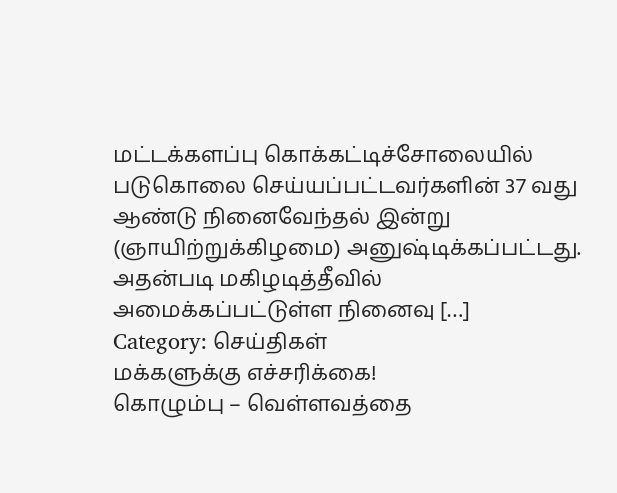மட்டக்களப்பு கொக்கட்டிச்சோலையில் படுகொலை செய்யப்பட்டவர்களின் 37 வது ஆண்டு நினைவேந்தல் இன்று (ஞாயிற்றுக்கிழமை) அனுஷ்டிக்கப்பட்டது. அதன்படி மகிழடித்தீவில் அமைக்கப்பட்டுள்ள நினைவு […]
Category: செய்திகள்
மக்களுக்கு எச்சரிக்கை!
கொழும்பு – வெள்ளவத்தை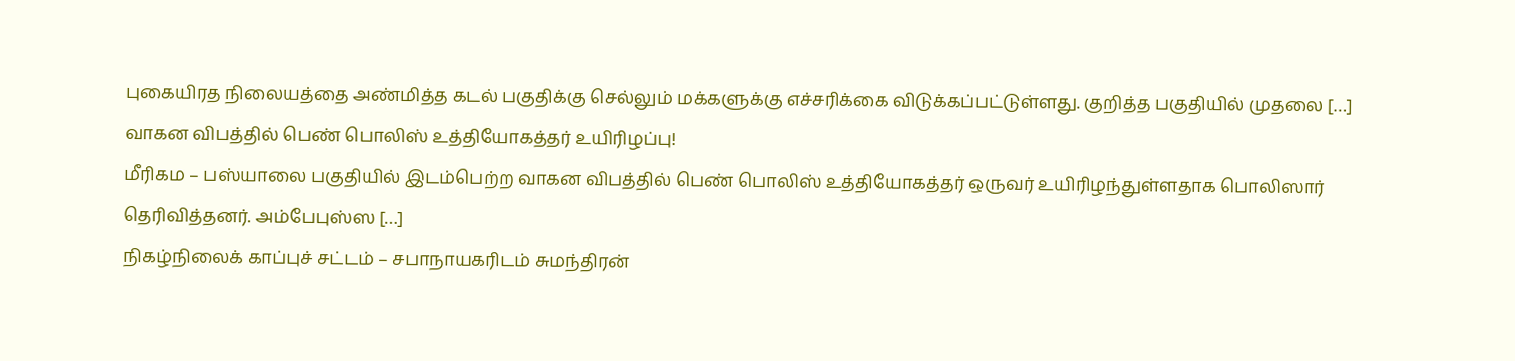புகையிரத நிலையத்தை அண்மித்த கடல் பகுதிக்கு செல்லும் மக்களுக்கு எச்சரிக்கை விடுக்கப்பட்டுள்ளது. குறித்த பகுதியில் முதலை […]
வாகன விபத்தில் பெண் பொலிஸ் உத்தியோகத்தர் உயிரிழப்பு!
மீரிகம – பஸ்யாலை பகுதியில் இடம்பெற்ற வாகன விபத்தில் பெண் பொலிஸ் உத்தியோகத்தர் ஒருவர் உயிரிழந்துள்ளதாக பொலிஸார் தெரிவித்தனர். அம்பேபுஸ்ஸ […]
நிகழ்நிலைக் காப்புச் சட்டம் – சபாநாயகரிடம் சுமந்திரன்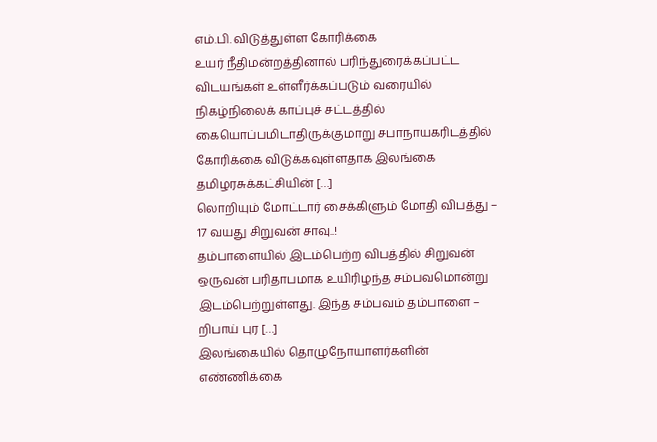எம்.பி. விடுத்துள்ள கோரிக்கை
உயர் நீதிமன்றத்தினால் பரிந்துரைக்கப்பட்ட விடயங்கள் உள்ளீர்க்கப்படும் வரையில் நிகழ்நிலைக் காப்புச் சட்டத்தில் கையொப்பமிடாதிருக்குமாறு சபாநாயகரிடத்தில் கோரிக்கை விடுக்கவுள்ளதாக இலங்கை தமிழரசுக்கட்சியின் […]
லொறியும் மோட்டார் சைக்கிளும் மோதி விபத்து – 17 வயது சிறுவன் சாவு..!
தம்பாளையில் இடம்பெற்ற விபத்தில் சிறுவன் ஒருவன் பரிதாபமாக உயிரிழந்த சம்பவமொன்று இடம்பெற்றுள்ளது. இந்த சம்பவம் தம்பாளை – றிபாய் புர […]
இலங்கையில் தொழுநோயாளர்களின் எண்ணிக்கை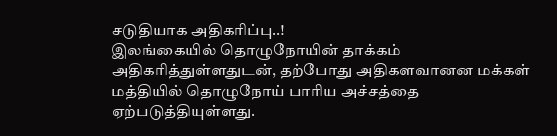சடுதியாக அதிகரிப்பு..!
இலங்கையில் தொழுநோயின் தாக்கம் அதிகரித்துள்ளதுடன், தற்போது அதிகளவானன மக்கள் மத்தியில் தொழுநோய் பாரிய அச்சத்தை ஏற்படுத்தியுள்ளது.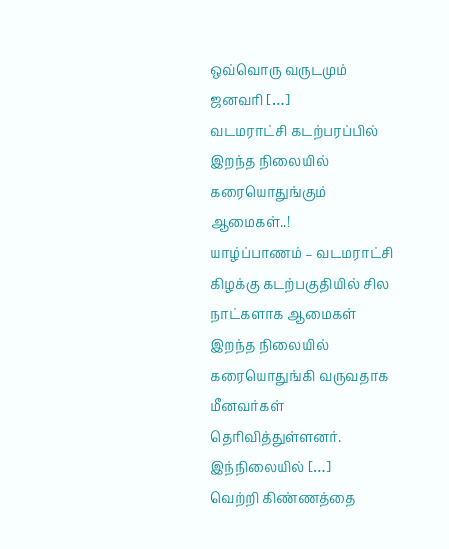ஒவ்வொரு வருடமும் ஜனவரி […]
வடமராட்சி கடற்பரப்பில் இறந்த நிலையில் கரையொதுங்கும் ஆமைகள்..!
யாழ்ப்பாணம் – வடமராட்சி கிழக்கு கடற்பகுதியில் சில நாட்களாக ஆமைகள் இறந்த நிலையில் கரையொதுங்கி வருவதாக மீனவர்கள் தெரிவித்துள்ளனர். இந்நிலையில் […]
வெற்றி கிண்ணத்தை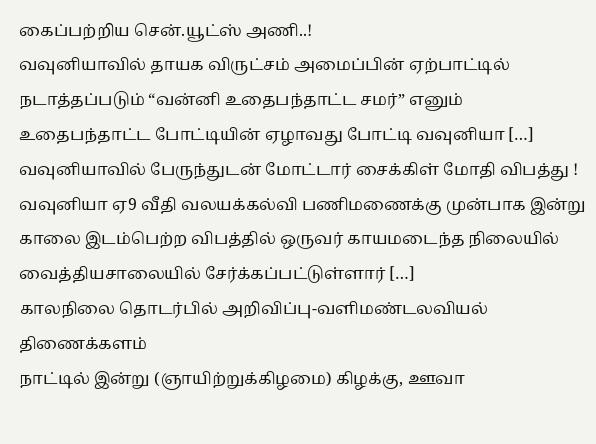கைப்பற்றிய சென்.யூட்ஸ் அணி..!
வவுனியாவில் தாயக விருட்சம் அமைப்பின் ஏற்பாட்டில் நடாத்தப்படும் “வன்னி உதைபந்தாட்ட சமர்” எனும் உதைபந்தாட்ட போட்டியின் ஏழாவது போட்டி வவுனியா […]
வவுனியாவில் பேருந்துடன் மோட்டார் சைக்கிள் மோதி விபத்து !
வவுனியா ஏ9 வீதி வலயக்கல்வி பணிமணைக்கு முன்பாக இன்று காலை இடம்பெற்ற விபத்தில் ஒருவர் காயமடைந்த நிலையில் வைத்தியசாலையில் சேர்க்கப்பட்டுள்ளார் […]
காலநிலை தொடர்பில் அறிவிப்பு-வளிமண்டலவியல் திணைக்களம்
நாட்டில் இன்று (ஞாயிற்றுக்கிழமை) கிழக்கு, ஊவா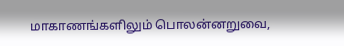மாகாணங்களிலும் பொலன்னறுவை,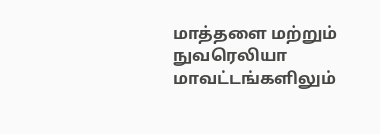மாத்தளை மற்றும் நுவரெலியா மாவட்டங்களிலும்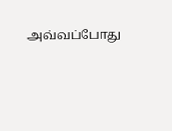அவ்வப்போது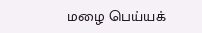மழை பெய்யக்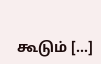கூடும் […]